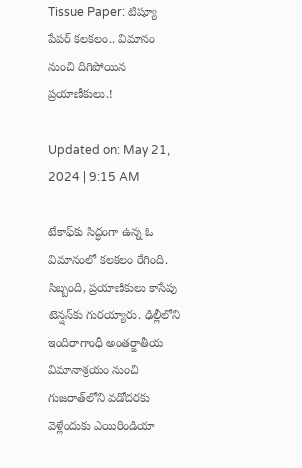Tissue Paper: టిష్యూ పేపర్‌ కలకలం.. విమానం నుంచి దిగిపోయిన ప్రయాణీకులు.!

Updated on: May 21, 2024 | 9:15 AM

టేకాఫ్‌కు సిద్ధంగా ఉన్న ఓ విమానంలో కలకలం రేగింది. సిబ్బంది, ప్రయాణికులు కాసేపు టెన్షన్‌కు గురయ్యారు. ఢిల్లీలోని ఇందిరాగాంధీ అంతర్జాతీయ విమానాశ్రయం నుంచి గుజరాత్‌లోని వడోదరకు వెళ్లేందుకు ఎయిరిండియా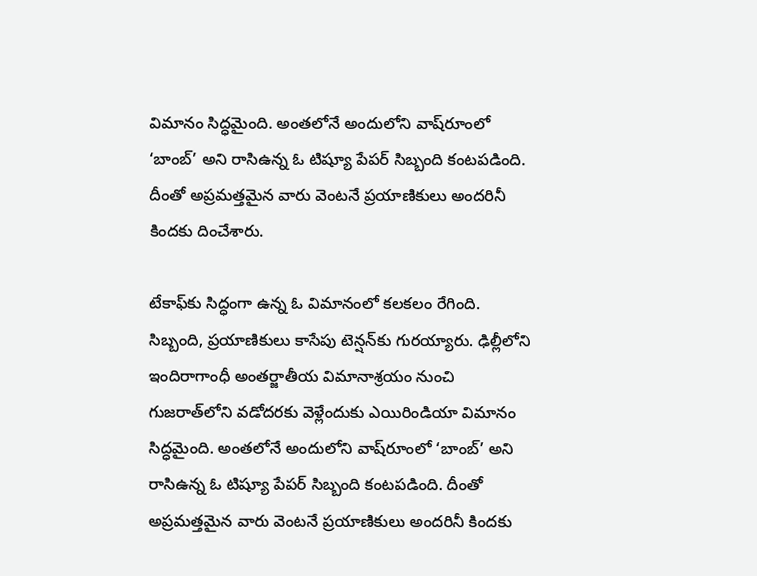విమానం సిద్ధమైంది. అంతలోనే అందులోని వాష్‌రూంలో ‘బాంబ్‌’ అని రాసిఉన్న ఓ టిష్యూ పేపర్‌ సిబ్బంది కంటపడింది. దీంతో అప్రమత్తమైన వారు వెంటనే ప్రయాణికులు అందరినీ కిందకు దించేశారు.

టేకాఫ్‌కు సిద్ధంగా ఉన్న ఓ విమానంలో కలకలం రేగింది. సిబ్బంది, ప్రయాణికులు కాసేపు టెన్షన్‌కు గురయ్యారు. ఢిల్లీలోని ఇందిరాగాంధీ అంతర్జాతీయ విమానాశ్రయం నుంచి గుజరాత్‌లోని వడోదరకు వెళ్లేందుకు ఎయిరిండియా విమానం సిద్ధమైంది. అంతలోనే అందులోని వాష్‌రూంలో ‘బాంబ్‌’ అని రాసిఉన్న ఓ టిష్యూ పేపర్‌ సిబ్బంది కంటపడింది. దీంతో అప్రమత్తమైన వారు వెంటనే ప్రయాణికులు అందరినీ కిందకు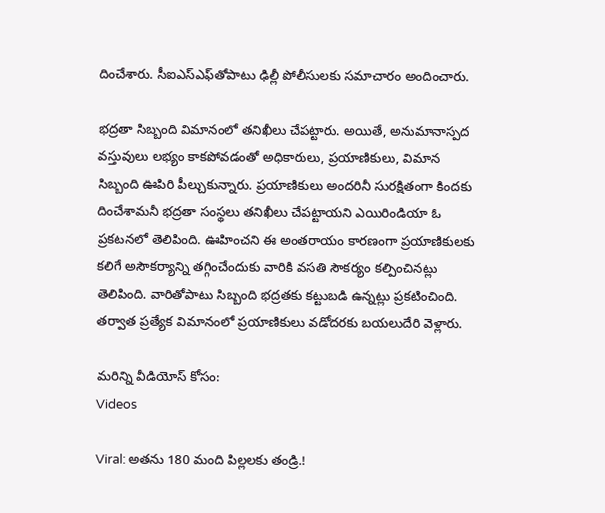దించేశారు. సీఐఎస్‌ఎఫ్‌తోపాటు ఢిల్లీ పోలీసులకు సమాచారం అందించారు.

భద్రతా సిబ్బంది విమానంలో తనిఖీలు చేపట్టారు. అయితే, అనుమానాస్పద వస్తువులు లభ్యం కాకపోవడంతో అధికారులు, ప్రయాణికులు, విమాన సిబ్బంది ఊపిరి పీల్చుకున్నారు. ప్రయాణికులు అందరినీ సురక్షితంగా కిందకు దించేశామనీ భద్రతా సంస్థలు తనిఖీలు చేపట్టాయని ఎయిరిండియా ఓ ప్రకటనలో తెలిపింది. ఊహించని ఈ అంతరాయం కారణంగా ప్రయాణికులకు కలిగే అసౌకర్యాన్ని తగ్గించేందుకు వారికి వసతి సౌకర్యం కల్పించినట్లు తెలిపింది. వారితోపాటు సిబ్బంది భద్రతకు కట్టుబడి ఉన్నట్లు ప్రకటించింది. తర్వాత ప్రత్యేక విమానంలో ప్రయాణికులు వడోదరకు బయలుదేరి వెళ్లారు.

మరిన్ని వీడియోస్ కోసం:
Videos

Viral: అతను 180 మంది పిల్లలకు తండ్రి.!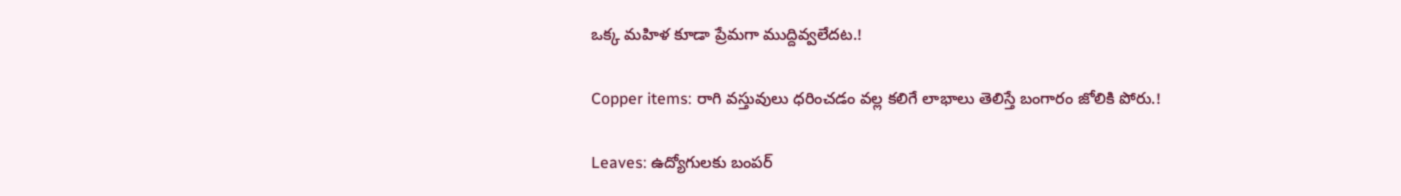ఒక్క మహిళ కూడా ప్రేమగా ముద్దివ్వలేదట.!

Copper items: రాగి వస్తువులు ధరించడం వల్ల కలిగే లాభాలు తెలిస్తే బంగారం జోలికి పోరు.!

Leaves: ఉద్యోగులకు బంపర్‌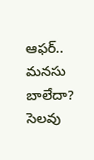ఆఫర్‌.. మనసు బాలేదా? సెలవు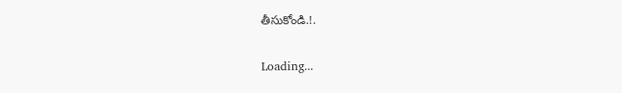తీసుకోండి.!.

Loading...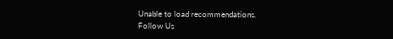Unable to load recommendations.
Follow Us